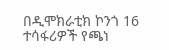በዲሞክራቲክ ኮንጎ 16 ተሳፋሪዎች የጫነ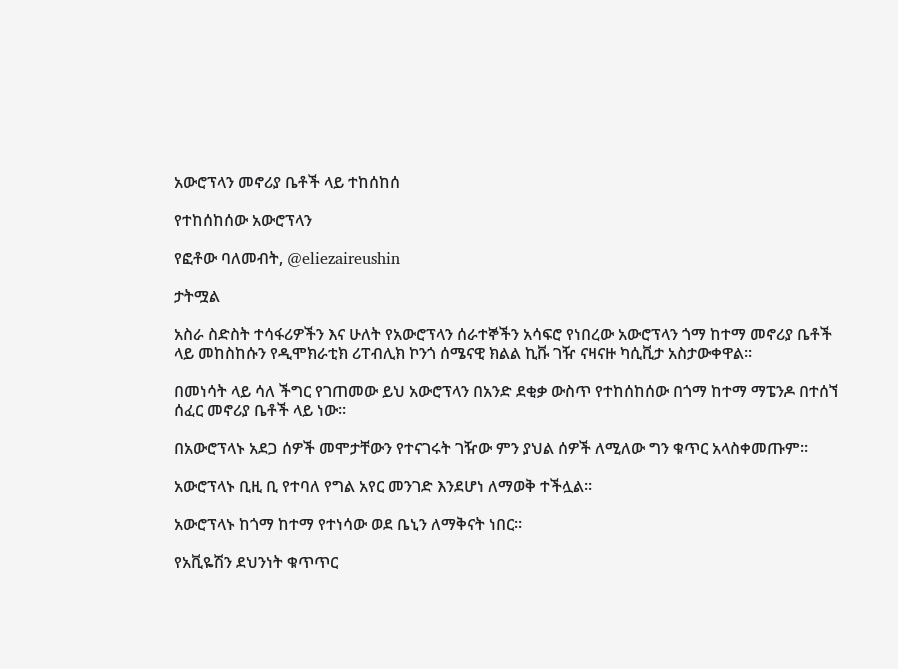አውሮፕላን መኖሪያ ቤቶች ላይ ተከሰከሰ

የተከሰከሰው አውሮፕላን

የፎቶው ባለመብት, @eliezaireushin

ታትሟል

አስራ ስድስት ተሳፋሪዎችን እና ሁለት የአውሮፕላን ሰራተኞችን አሳፍሮ የነበረው አውሮፕላን ጎማ ከተማ መኖሪያ ቤቶች ላይ መከስከሱን የዲሞክራቲክ ሪፐብሊክ ኮንጎ ሰሜናዊ ክልል ኪቩ ገዥ ናዛናዙ ካሲቪታ አስታውቀዋል።

በመነሳት ላይ ሳለ ችግር የገጠመው ይህ አውሮፕላን በአንድ ደቂቃ ውስጥ የተከሰከሰው በጎማ ከተማ ማፔንዶ በተሰኘ ሰፈር መኖሪያ ቤቶች ላይ ነው።

በአውሮፕላኑ አደጋ ሰዎች መሞታቸውን የተናገሩት ገዥው ምን ያህል ሰዎች ለሚለው ግን ቁጥር አላስቀመጡም።

አውሮፕላኑ ቢዚ ቢ የተባለ የግል አየር መንገድ እንደሆነ ለማወቅ ተችሏል።

አውሮፕላኑ ከጎማ ከተማ የተነሳው ወደ ቤኒን ለማቅናት ነበር።

የአቪዬሽን ደህንነት ቁጥጥር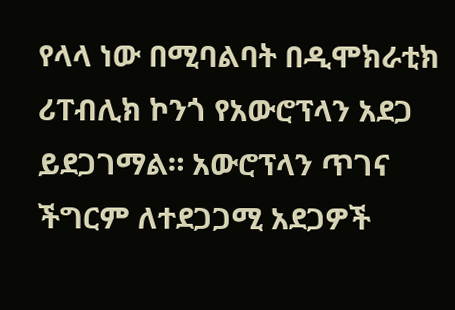የላላ ነው በሚባልባት በዲሞክራቲክ ሪፐብሊክ ኮንጎ የአውሮፕላን አደጋ ይደጋገማል። አውሮፕላን ጥገና ችግርም ለተደጋጋሚ አደጋዎች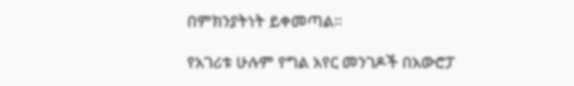በምክንያትነት ይቀመጣል።

የአገሪቱ ሁሉም የግል አየር መንገዶች በአውሮፓ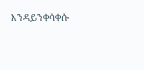እንዳይንቀሳቀሱ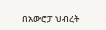በአውሮፓ ህብረት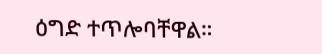ዕግድ ተጥሎባቸዋል።